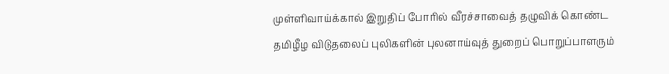முள்ளிவாய்க்கால் இறுதிப் போரில் வீரச்சாவைத் தழுவிக் கொண்ட தமிழீழ விடுதலைப் புலிகளின் புலனாய்வுத் துறைப் பொறுப்பாளரும்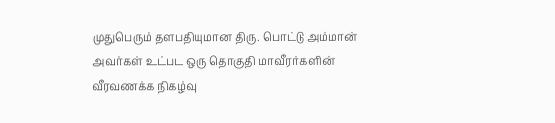முதுபெரும் தளபதியுமான திரு. பொட்டு அம்மான் அவர்கள் உட்பட ஒரு தொகுதி மாவீரர்களின் வீரவணக்க நிகழ்வு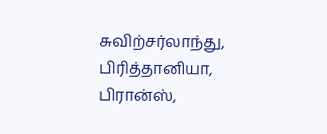சுவிற்சர்லாந்து, பிரித்தானியா, பிரான்ஸ்,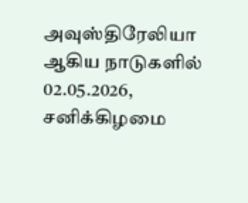அவுஸ்திரேலியா ஆகிய நாடுகளில் 02.05.2026, சனிக்கிழமை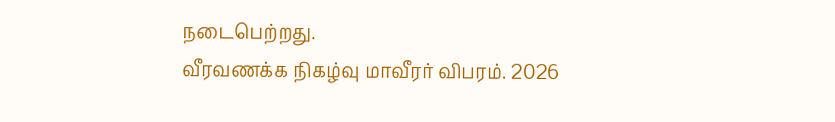நடைபெற்றது.
வீரவணக்க நிகழ்வு மாவீரர் விபரம். 2026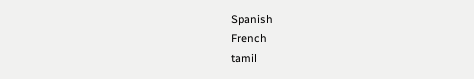Spanish
French
tamil